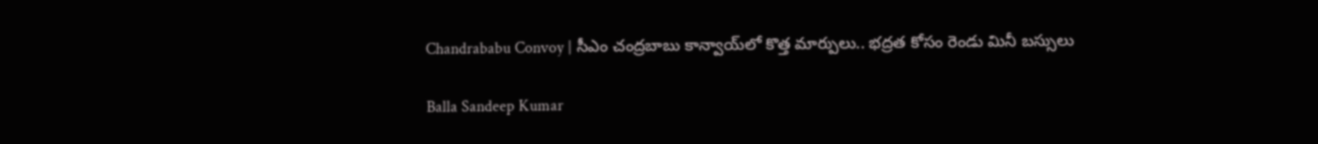Chandrababu Convoy | సీఎం చంద్రబాబు కాన్వాయ్‌లో కొత్త మార్పులు.. భద్రత కోసం రెండు మినీ బస్సులు

Balla Sandeep Kumar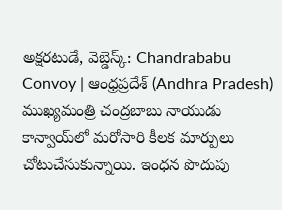అక్షరటుడే, వెబ్డెస్క్: Chandrababu Convoy | ఆంధ్రప్రదేశ్ (Andhra Pradesh) ముఖ్యమంత్రి చంద్రబాబు నాయుడు కాన్వాయ్‌లో మరోసారి కీలక మార్పులు చోటుచేసుకున్నాయి. ఇంధన పొదుపు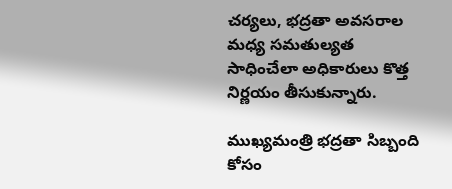చర్యలు, భద్రతా అవసరాల మధ్య సమతుల్యత సాధించేలా అధికారులు కొత్త నిర్ణయం తీసుకున్నారు.

ముఖ్యమంత్రి భద్రతా సిబ్బంది కోసం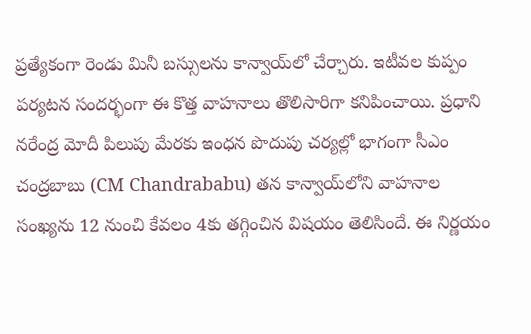ప్రత్యేకంగా రెండు మినీ బస్సులను కాన్వాయ్‌లో చేర్చారు. ఇటీవల కుప్పం పర్యటన సందర్భంగా ఈ కొత్త వాహనాలు తొలిసారిగా కనిపించాయి. ప్రధాని నరేంద్ర మోదీ పిలుపు మేరకు ఇంధన పొదుపు చర్యల్లో భాగంగా సీఎం చంద్రబాబు (CM Chandrababu) తన కాన్వాయ్‌లోని వాహనాల సంఖ్యను 12 నుంచి కేవలం 4కు తగ్గించిన విషయం తెలిసిందే. ఈ నిర్ణయం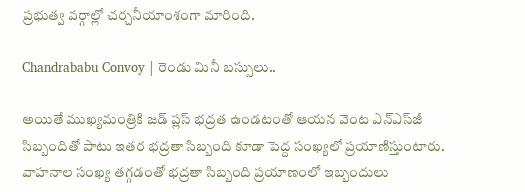ప్రభుత్వ వర్గాల్లో చర్చనీయాంశంగా మారింది.

Chandrababu Convoy | రెండు మినీ బ‌స్సులు..

అయితే ముఖ్యమంత్రికి జడ్ ప్లస్ భద్రత ఉండటంతో ఆయన వెంట ఎన్‌ఎస్‌జీ సిబ్బందితో పాటు ఇతర భద్రతా సిబ్బంది కూడా పెద్ద సంఖ్యలో ప్రయాణిస్తుంటారు. వాహనాల సంఖ్య తగ్గడంతో భద్రతా సిబ్బంది ప్రయాణంలో ఇబ్బందులు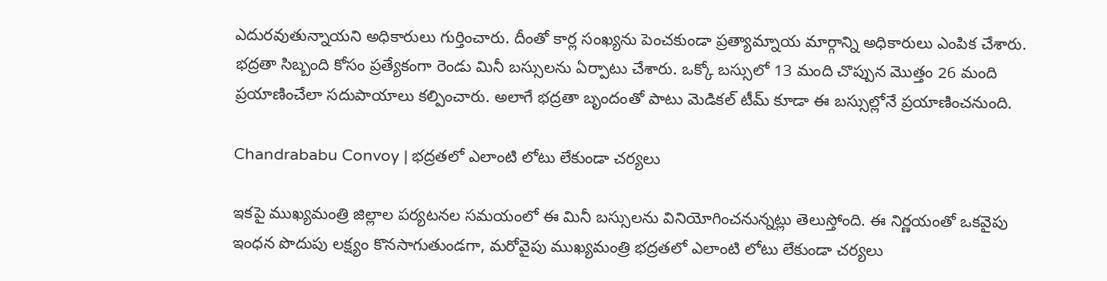ఎదురవుతున్నాయని అధికారులు గుర్తించారు. దీంతో కార్ల సంఖ్యను పెంచకుండా ప్రత్యామ్నాయ మార్గాన్ని అధికారులు ఎంపిక చేశారు. భద్రతా సిబ్బంది కోసం ప్రత్యేకంగా రెండు మినీ బస్సులను ఏర్పాటు చేశారు. ఒక్కో బస్సులో 13 మంది చొప్పున మొత్తం 26 మంది ప్రయాణించేలా సదుపాయాలు కల్పించారు. అలాగే భద్రతా బృందంతో పాటు మెడికల్ టీమ్ కూడా ఈ బస్సుల్లోనే ప్రయాణించనుంది.

Chandrababu Convoy | భద్రతలో ఎలాంటి లోటు లేకుండా చర్యలు

ఇకపై ముఖ్యమంత్రి జిల్లాల పర్యటనల సమయంలో ఈ మినీ బస్సులను వినియోగించనున్నట్లు తెలుస్తోంది. ఈ నిర్ణయంతో ఒకవైపు ఇంధన పొదుపు లక్ష్యం కొనసాగుతుండగా, మరోవైపు ముఖ్యమంత్రి భద్రతలో ఎలాంటి లోటు లేకుండా చర్యలు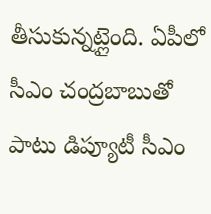తీసుకున్నట్లైంది. ఏపీలో సీఎం చంద్రబాబుతో పాటు డిప్యూటీ సీఎం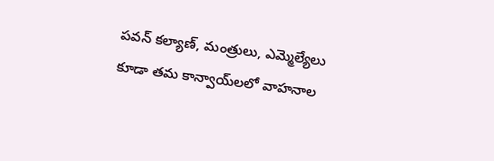పవన్ కల్యాణ్, మంత్రులు, ఎమ్మెల్యేలు కూడా తమ కాన్వాయ్‌లలో వాహనాల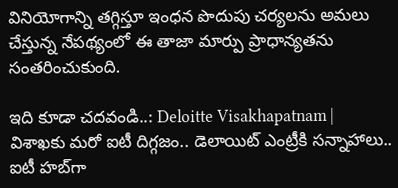వినియోగాన్ని తగ్గిస్తూ ఇంధన పొదుపు చర్యలను అమలు చేస్తున్న నేపథ్యంలో ఈ తాజా మార్పు ప్రాధాన్యతను సంతరించుకుంది.

ఇది కూడా చదవండి..: Deloitte Visakhapatnam | విశాఖకు మరో ఐటీ దిగ్గజం.. డెలాయిట్ ఎంట్రీకి సన్నాహాలు.. ఐటీ హబ్‌గా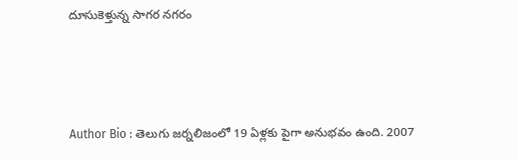దూసుకెళ్తున్న సాగర నగరం



Author Bio : తెలుగు జర్నలిజంలో 19 ఏళ్లకు పైగా అనుభవం ఉంది. 2007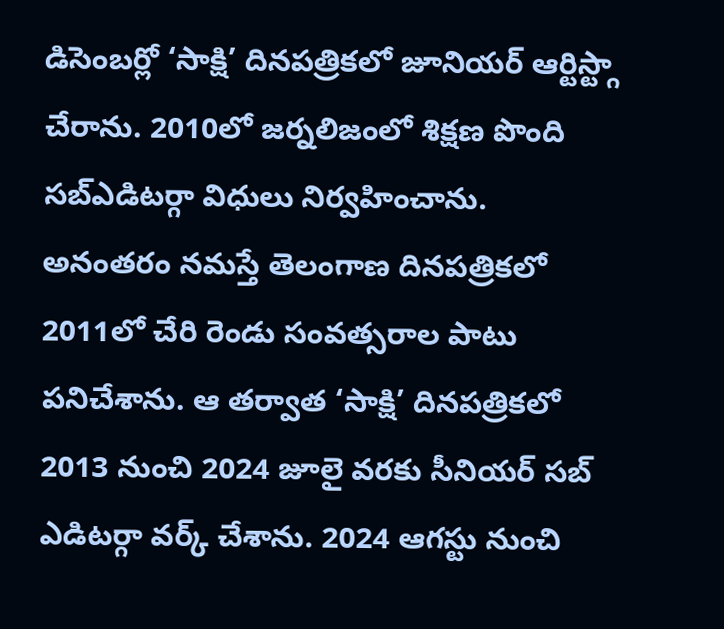డిసెంబర్లో ‘సాక్షి’ దినపత్రికలో జూనియర్ ఆర్టిస్ట్గా చేరాను. 2010లో జర్నలిజంలో శిక్షణ పొంది సబ్ఎడిటర్గా విధులు నిర్వహించాను. అనంతరం నమస్తే తెలంగాణ దినపత్రికలో 2011లో చేరి రెండు సంవత్సరాల పాటు పనిచేశాను. ఆ తర్వాత ‘సాక్షి’ దినపత్రికలో 2013 నుంచి 2024 జూలై వరకు సీనియర్ సబ్ ఎడిటర్గా వర్క్ చేశాను. 2024 ఆగస్టు నుంచి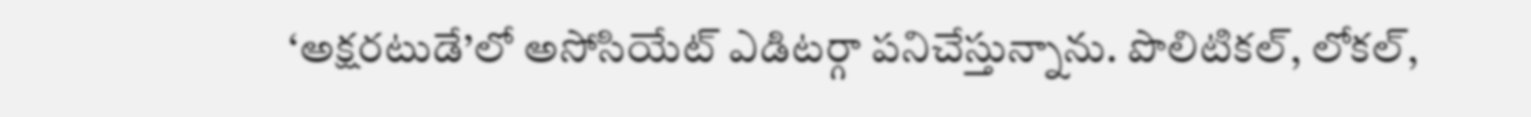‘అక్షరటుడే’లో అసోసియేట్ ఎడిటర్గా పనిచేస్తున్నాను. పొలిటికల్, లోకల్,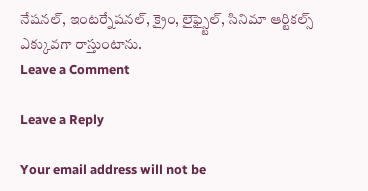నేషనల్, ఇంటర్నేషనల్, క్రైం, లైఫ్స్టైల్, సినిమా ఆర్టికల్స్ ఎక్కువగా రాస్తుంటాను.
Leave a Comment

Leave a Reply

Your email address will not be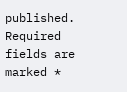published. Required fields are marked *